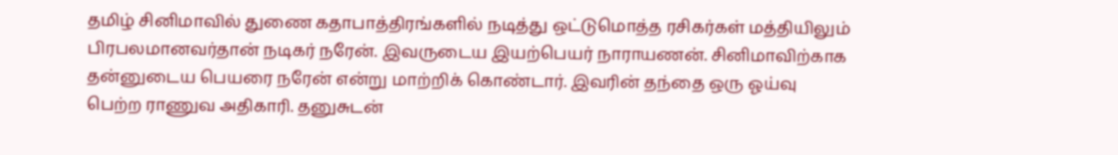தமிழ் சினிமாவில் துணை கதாபாத்திரங்களில் நடித்து ஒட்டுமொத்த ரசிகர்கள் மத்தியிலும் பிரபலமானவர்தான் நடிகர் நரேன். இவருடைய இயற்பெயர் நாராயணன். சினிமாவிற்காக தன்னுடைய பெயரை நரேன் என்று மாற்றிக் கொண்டார். இவரின் தந்தை ஒரு ஓய்வு பெற்ற ராணுவ அதிகாரி. தனுசுடன்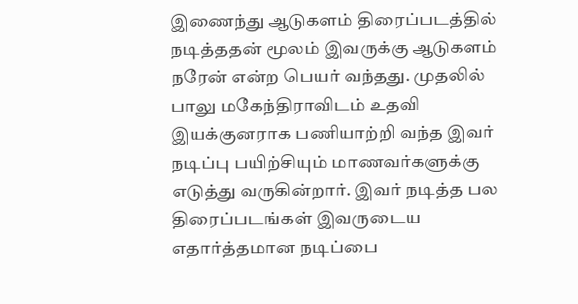இணைந்து ஆடுகளம் திரைப்படத்தில் நடித்ததன் மூலம் இவருக்கு ஆடுகளம் நரேன் என்ற பெயர் வந்தது. முதலில் பாலு மகேந்திராவிடம் உதவி இயக்குனராக பணியாற்றி வந்த இவர் நடிப்பு பயிற்சியும் மாணவர்களுக்கு எடுத்து வருகின்றார். இவர் நடித்த பல திரைப்படங்கள் இவருடைய எதார்த்தமான நடிப்பை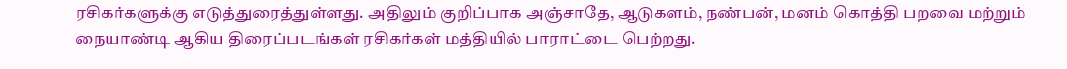ரசிகர்களுக்கு எடுத்துரைத்துள்ளது. அதிலும் குறிப்பாக அஞ்சாதே, ஆடுகளம், நண்பன், மனம் கொத்தி பறவை மற்றும் நையாண்டி ஆகிய திரைப்படங்கள் ரசிகர்கள் மத்தியில் பாராட்டை பெற்றது.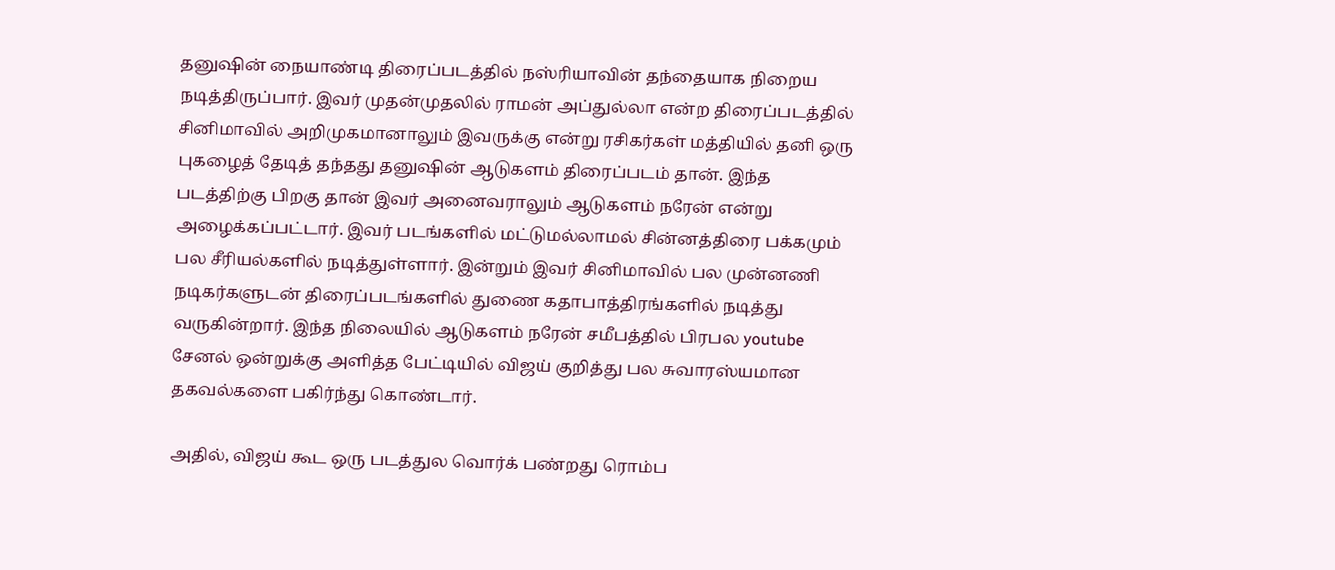தனுஷின் நையாண்டி திரைப்படத்தில் நஸ்ரியாவின் தந்தையாக நிறைய நடித்திருப்பார். இவர் முதன்முதலில் ராமன் அப்துல்லா என்ற திரைப்படத்தில் சினிமாவில் அறிமுகமானாலும் இவருக்கு என்று ரசிகர்கள் மத்தியில் தனி ஒரு புகழைத் தேடித் தந்தது தனுஷின் ஆடுகளம் திரைப்படம் தான். இந்த படத்திற்கு பிறகு தான் இவர் அனைவராலும் ஆடுகளம் நரேன் என்று அழைக்கப்பட்டார். இவர் படங்களில் மட்டுமல்லாமல் சின்னத்திரை பக்கமும் பல சீரியல்களில் நடித்துள்ளார். இன்றும் இவர் சினிமாவில் பல முன்னணி நடிகர்களுடன் திரைப்படங்களில் துணை கதாபாத்திரங்களில் நடித்து வருகின்றார். இந்த நிலையில் ஆடுகளம் நரேன் சமீபத்தில் பிரபல youtube சேனல் ஒன்றுக்கு அளித்த பேட்டியில் விஜய் குறித்து பல சுவாரஸ்யமான தகவல்களை பகிர்ந்து கொண்டார்.

அதில், விஜய் கூட ஒரு படத்துல வொர்க் பண்றது ரொம்ப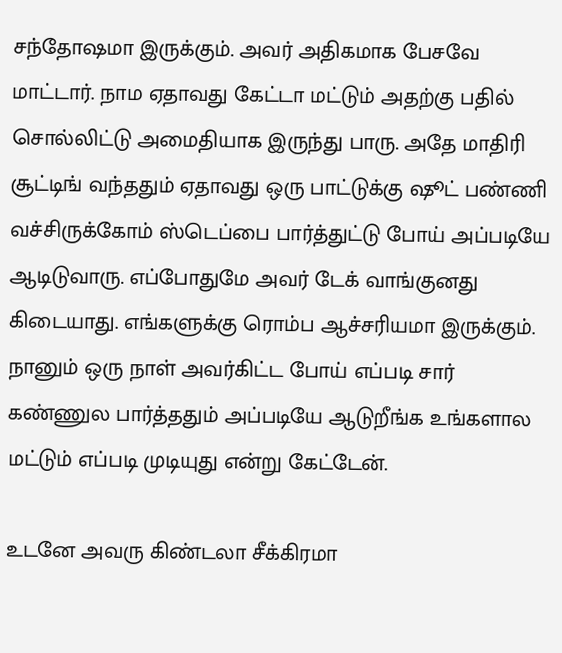சந்தோஷமா இருக்கும். அவர் அதிகமாக பேசவே மாட்டார். நாம ஏதாவது கேட்டா மட்டும் அதற்கு பதில் சொல்லிட்டு அமைதியாக இருந்து பாரு. அதே மாதிரி சூட்டிங் வந்ததும் ஏதாவது ஒரு பாட்டுக்கு ஷூட் பண்ணி வச்சிருக்கோம் ஸ்டெப்பை பார்த்துட்டு போய் அப்படியே ஆடிடுவாரு. எப்போதுமே அவர் டேக் வாங்குனது கிடையாது. எங்களுக்கு ரொம்ப ஆச்சரியமா இருக்கும். நானும் ஒரு நாள் அவர்கிட்ட போய் எப்படி சார் கண்ணுல பார்த்ததும் அப்படியே ஆடுறீங்க உங்களால மட்டும் எப்படி முடியுது என்று கேட்டேன்.

உடனே அவரு கிண்டலா சீக்கிரமா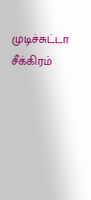முடிச்சுட்டா சீக்கிரம்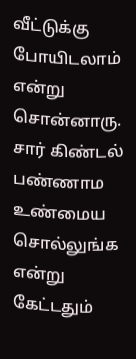வீட்டுக்கு போயிடலாம் என்று சொன்னாரு. சார் கிண்டல் பண்ணாம உண்மைய சொல்லுங்க என்று கேட்டதும்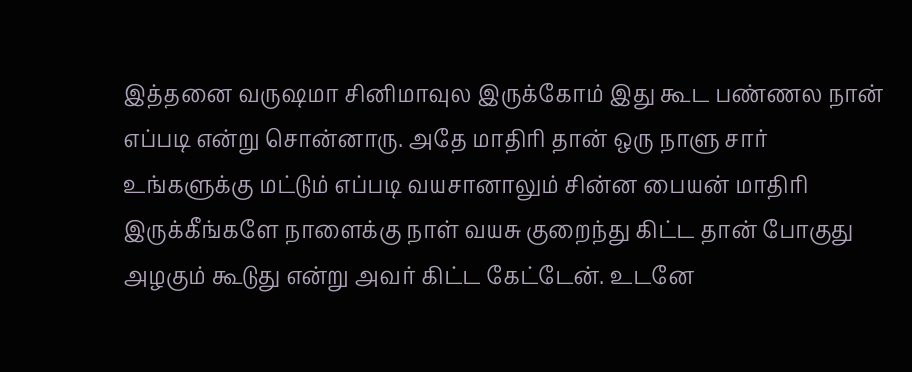இத்தனை வருஷமா சினிமாவுல இருக்கோம் இது கூட பண்ணல நான் எப்படி என்று சொன்னாரு. அதே மாதிரி தான் ஒரு நாளு சார் உங்களுக்கு மட்டும் எப்படி வயசானாலும் சின்ன பையன் மாதிரி இருக்கீங்களே நாளைக்கு நாள் வயசு குறைந்து கிட்ட தான் போகுது அழகும் கூடுது என்று அவர் கிட்ட கேட்டேன். உடனே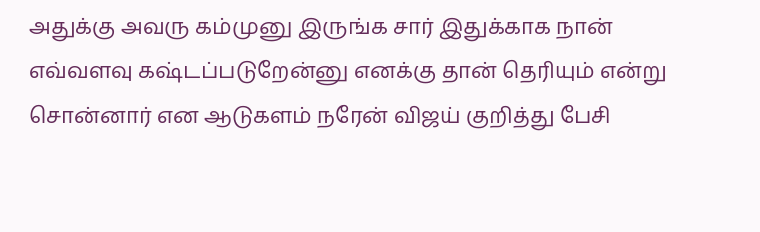அதுக்கு அவரு கம்முனு இருங்க சார் இதுக்காக நான் எவ்வளவு கஷ்டப்படுறேன்னு எனக்கு தான் தெரியும் என்று சொன்னார் என ஆடுகளம் நரேன் விஜய் குறித்து பேசி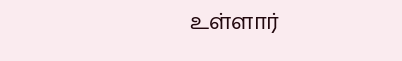உள்ளார்